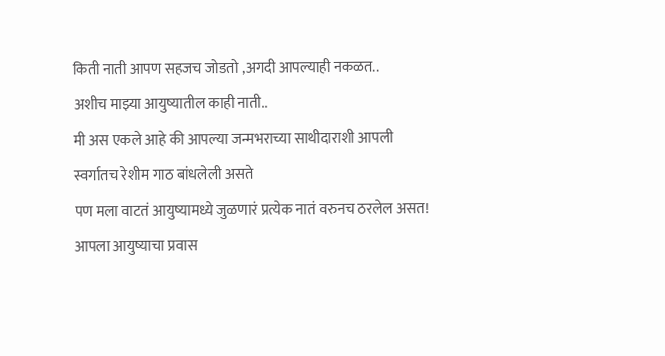किती नाती आपण सहजच जोडतो ,अगदी आपल्याही नकळत..
अशीच माझ्या आयुष्यातील काही नाती..
मी अस एकले आहे की आपल्या जन्मभराच्या साथीदाराशी आपली स्वर्गातच रेशीम गाठ बांधलेली असते
पण मला वाटतं आयुष्यामध्ये जुळणारं प्रत्येक नातं वरुनच ठरलेल असत!
आपला आयुष्याचा प्रवास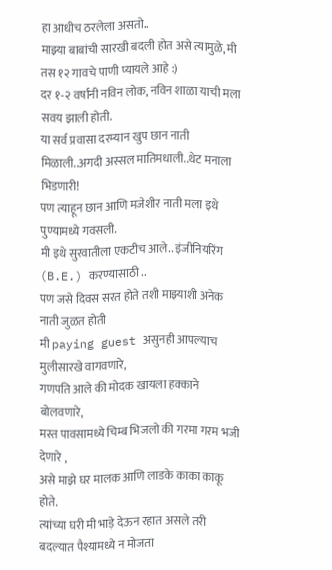हा आधीच ठरलेला असतो..
माझ्या बाबांची सारखी बदली होत असे त्यामुळे, मी तस १२ गावचे पाणी प्यायले आहे :)
दर १-२ वर्षांनी नविन लोक, नविन शाळा याची मला सवय झाली होती.
या सर्व प्रवासा दरम्यान खुप छान नाती मिळाली..अगदी अस्सल मातिमधाली..थेट मनाला भिडणारी!
पण त्याहून छान आणि मजेशीर नाती मला इथे पुण्यामध्ये गवसली.
मी इथे सुरवातीला एकटीच आले.. इंजीनियरिंग (B.E.) करण्यासाठी ..
पण जसे दिवस सरत होते तशी माझ्याशी अनेक नाती जुळत होती
मी paying guest असुनही आपल्याच मुलीसारखे वागवणारे,
गणपति आले की मोदक खायला हक्काने बोलवणारे,
मस्त पावसामध्ये चिम्ब भिजलो की गरमा गरम भजी देणारे ,
असे माझे घर मालक आणि लाडके काका काकू होते.
त्यांच्या घरी मी भाड़े देऊन रहात असले तरी बदल्यात पैश्यामध्ये न मोजता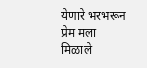येणारे भरभरून प्रेम मला मिळाले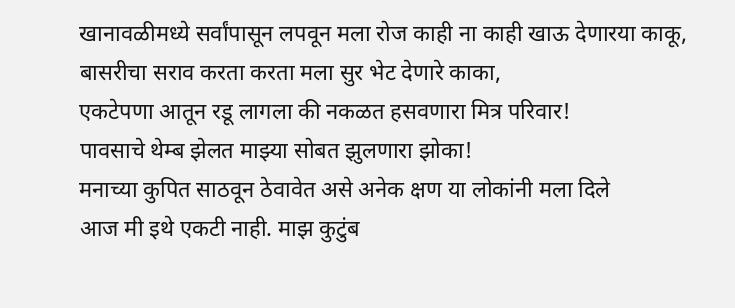खानावळीमध्ये सर्वांपासून लपवून मला रोज काही ना काही खाऊ देणारया काकू,
बासरीचा सराव करता करता मला सुर भेट देणारे काका,
एकटेपणा आतून रडू लागला की नकळत हसवणारा मित्र परिवार!
पावसाचे थेम्ब झेलत माझ्या सोबत झुलणारा झोका!
मनाच्या कुपित साठवून ठेवावेत असे अनेक क्षण या लोकांनी मला दिले
आज मी इथे एकटी नाही. माझ कुटुंब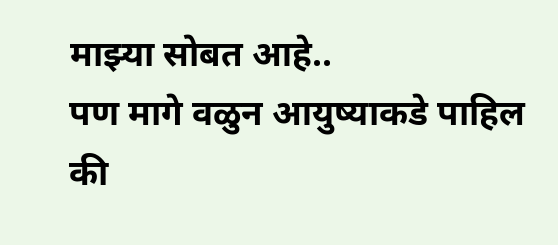माझ्या सोबत आहे..
पण मागे वळुन आयुष्याकडे पाहिल की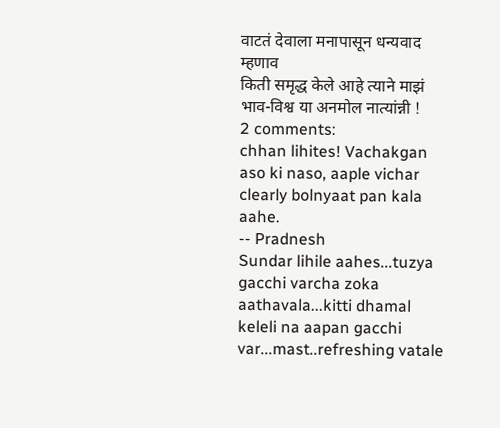वाटतं देवाला मनापासून धन्यवाद म्हणाव
किती समृद्ध केले आहे त्याने माझं भाव-विश्व या अनमोल नात्यांन्नी !
2 comments:
chhan lihites! Vachakgan aso ki naso, aaple vichar clearly bolnyaat pan kala aahe.
-- Pradnesh
Sundar lihile aahes...tuzya gacchi varcha zoka aathavala...kitti dhamal keleli na aapan gacchi var...mast..refreshing vatale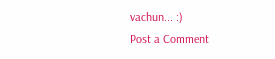vachun... :)
Post a Comment